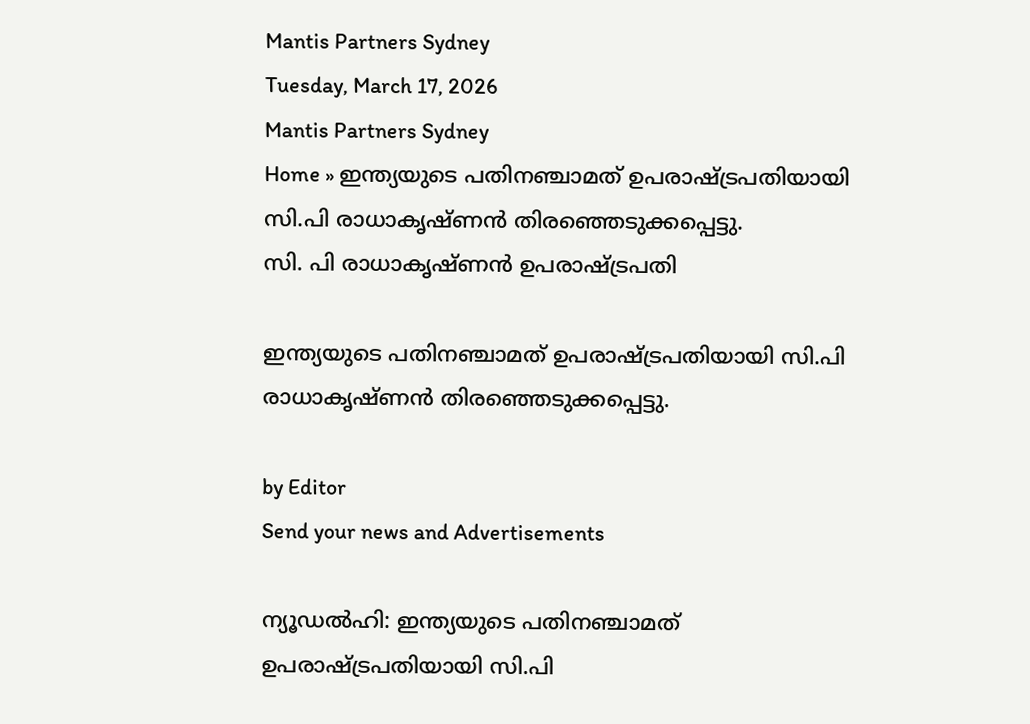Mantis Partners Sydney
Tuesday, March 17, 2026
Mantis Partners Sydney
Home » ഇന്ത്യയുടെ പതിനഞ്ചാമത് ഉപരാഷ്ട്രപതിയായി സി.പി രാധാകൃഷ്‌ണൻ തിരഞ്ഞെടുക്കപ്പെട്ടു.
സി. പി രാധാകൃഷ്ണൻ ഉപരാഷ്ട്രപതി

ഇന്ത്യയുടെ പതിനഞ്ചാമത് ഉപരാഷ്ട്രപതിയായി സി.പി രാധാകൃഷ്‌ണൻ തിരഞ്ഞെടുക്കപ്പെട്ടു.

by Editor
Send your news and Advertisements

ന്യൂഡൽഹി: ഇന്ത്യയുടെ പതിനഞ്ചാമത് ഉപരാഷ്ട്രപതിയായി സി.പി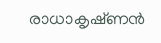രാധാകൃഷ്‌ണൻ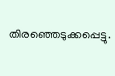തിരഞ്ഞെടുക്കപ്പെട്ടു.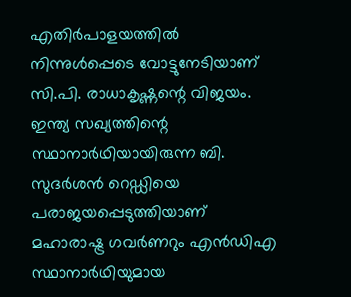എതിർപാളയത്തിൽ നിന്നുൾപ്പെടെ വോട്ടുനേടിയാണ് സി.പി. രാധാകൃഷ്ണന്റെ വിജയം. ഇന്ത്യ സഖ്യത്തിന്റെ സ്ഥാനാർഥിയായിരുന്ന ബി. സുദർശൻ റെഡ്ഡിയെ പരാജയപ്പെടുത്തിയാണ് മഹാരാഷ്ട്ര ഗവർണറും എൻഡിഎ സ്ഥാനാർഥിയുമായ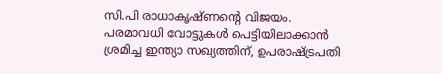സി.പി രാധാകൃഷ്‌ണൻ്റെ വിജയം. പരമാവധി വോട്ടുകൾ പെട്ടിയിലാക്കാൻ ശ്രമിച്ച ഇന്ത്യാ സഖ്യത്തിന്, ഉപരാഷ്ട്രപതി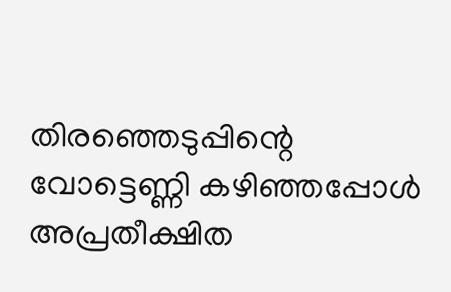തിരഞ്ഞെടുപ്പിന്റെ വോട്ടെണ്ണി കഴിഞ്ഞപ്പോൾ അപ്രതീക്ഷിത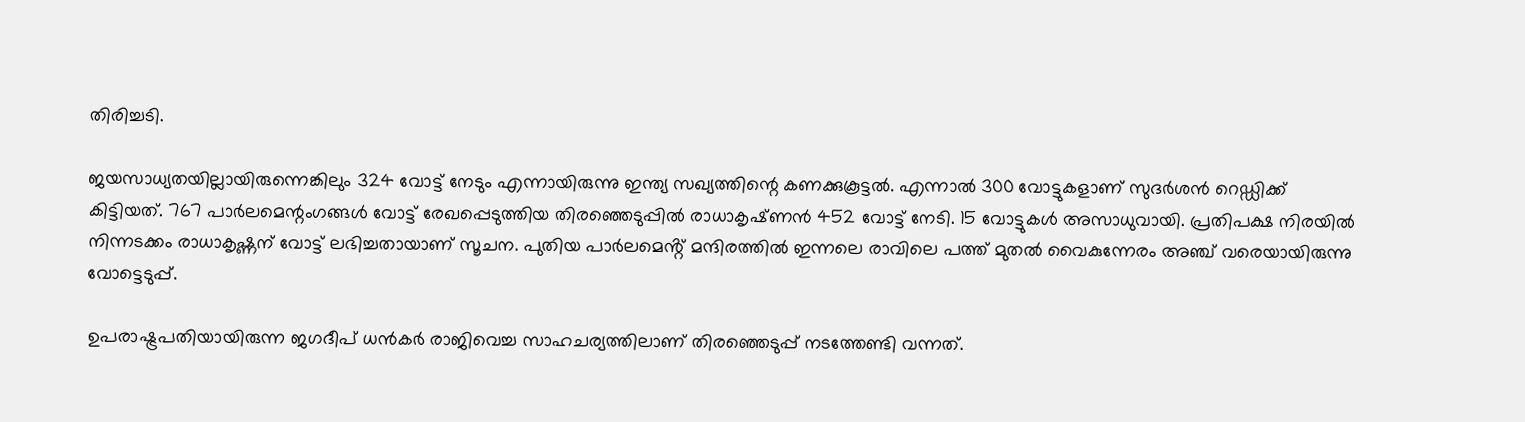തിരിച്ചടി.

ജയസാധ്യതയില്ലായിരുന്നെങ്കിലും 324 വോട്ട് നേടും എന്നായിരുന്നു ഇന്ത്യ സഖ്യത്തിന്റെ കണക്കുകൂട്ടൽ. എന്നാൽ 300 വോട്ടുകളാണ് സുദർശൻ റെഡ്ഡിക്ക് കിട്ടിയത്. 767 പാർലമെന്റംഗങ്ങൾ വോട്ട് രേഖപ്പെടുത്തിയ തിരഞ്ഞെടുപ്പിൽ രാധാകൃഷ്‌ണൻ 452 വോട്ട് നേടി. 15 വോട്ടുകൾ അസാധുവായി. പ്രതിപക്ഷ നിരയിൽ നിന്നടക്കം രാധാകൃഷ്ണന് വോട്ട് ലഭിച്ചതായാണ് സൂചന. പുതിയ പാർലമെൻ്റ് മന്ദിരത്തിൽ ഇന്നലെ രാവിലെ പത്ത് മുതൽ വൈകുന്നേരം അഞ്ച് വരെയായിരുന്നു വോട്ടെടുപ്പ്.

ഉപരാഷ്ട്രപതിയായിരുന്ന ജഗദീപ് ധൻകർ രാജിവെച്ച സാഹചര്യത്തിലാണ് തിരഞ്ഞെടുപ്പ് നടത്തേണ്ടി വന്നത്.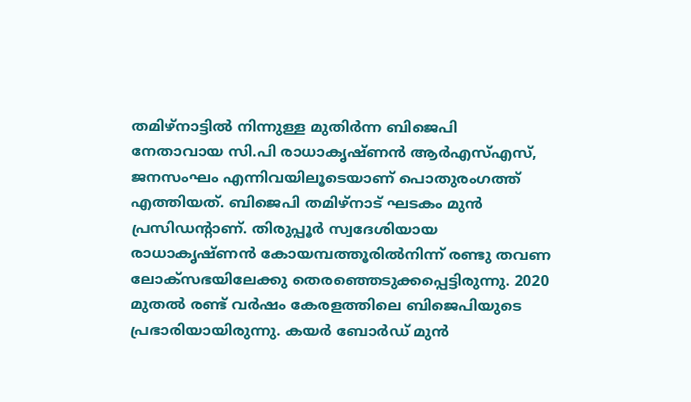തമിഴ്‌നാട്ടിൽ നിന്നുള്ള മുതിർന്ന ബിജെപി നേതാവായ സി.പി രാധാകൃഷ്ണൻ ആർഎസ്എസ്, ജനസംഘം എന്നിവയിലൂടെയാണ് പൊതുരംഗത്ത് എത്തിയത്. ബിജെപി തമിഴ്‌നാട് ഘടകം മുൻ പ്രസിഡന്റാണ്. തിരുപ്പൂർ സ്വദേശിയായ രാധാകൃഷ്‌ണൻ കോയമ്പത്തൂരിൽനിന്ന് രണ്ടു തവണ ലോക്സഭയിലേക്കു തെരഞ്ഞെടുക്കപ്പെട്ടിരുന്നു. 2020 മുതൽ രണ്ട് വർഷം കേരളത്തിലെ ബിജെപിയുടെ പ്രഭാരിയായിരുന്നു. കയർ ബോർഡ് മുൻ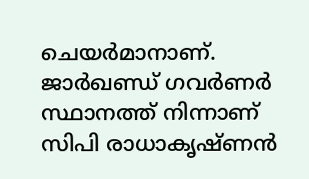ചെയർമാനാണ്. ജാർഖണ്ഡ് ഗവർണർ സ്ഥാനത്ത് നിന്നാണ് സിപി രാധാകൃഷ്‌ണൻ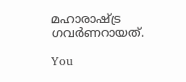മഹാരാഷ്ട്ര ഗവർണറായത്.

You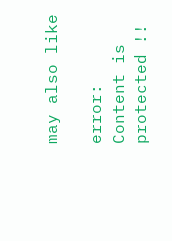may also like

error: Content is protected !!